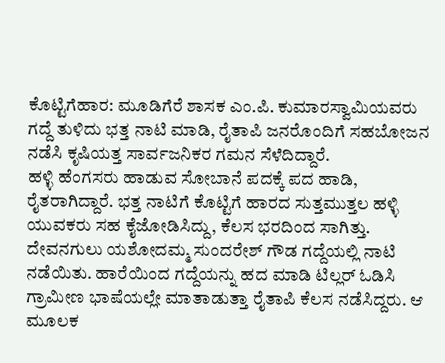ಕೊಟ್ಟಿಗೆಹಾರ: ಮೂಡಿಗೆರೆ ಶಾಸಕ ಎಂ.ಪಿ. ಕುಮಾರಸ್ವಾಮಿಯವರು ಗದ್ದೆ ತುಳಿದು ಭತ್ತ ನಾಟಿ ಮಾಡಿ, ರೈತಾಪಿ ಜನರೊಂದಿಗೆ ಸಹಬೋಜನ ನಡೆಸಿ ಕೃಷಿಯತ್ತ ಸಾರ್ವಜನಿಕರ ಗಮನ ಸೆಳೆದಿದ್ದಾರೆ.
ಹಳ್ಳಿ ಹೆಂಗಸರು ಹಾಡುವ ಸೋಬಾನೆ ಪದಕ್ಕೆ ಪದ ಹಾಡಿ, ರೈತರಾಗಿದ್ದಾರೆ. ಭತ್ತ ನಾಟಿಗೆ ಕೊಟ್ಟಿಗೆ ಹಾರದ ಸುತ್ತಮುತ್ತಲ ಹಳ್ಳಿ ಯುವಕರು ಸಹ ಕೈಜೋಡಿಸಿದ್ದು, ಕೆಲಸ ಭರದಿಂದ ಸಾಗಿತ್ತು.
ದೇವನಗುಲು ಯಶೋದಮ್ಮ ಸುಂದರೇಶ್ ಗೌಡ ಗದ್ದೆಯಲ್ಲಿ ನಾಟಿ ನಡೆಯಿತು. ಹಾರೆಯಿಂದ ಗದ್ದೆಯನ್ನು ಹದ ಮಾಡಿ ಟಿಲ್ಲರ್ ಓಡಿಸಿ ಗ್ರಾಮೀಣ ಭಾಷೆಯಲ್ಲೇ ಮಾತಾಡುತ್ತಾ ರೈತಾಪಿ ಕೆಲಸ ನಡೆಸಿದ್ದರು. ಆ ಮೂಲಕ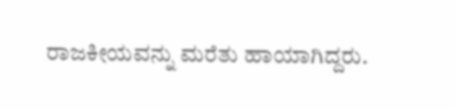ರಾಜಕೀಯವನ್ನು ಮರೆತು ಹಾಯಾಗಿದ್ದರು.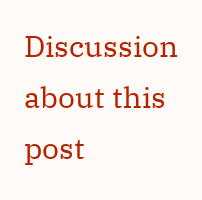Discussion about this post